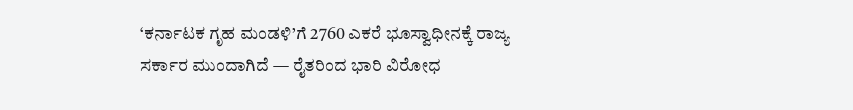‘ಕರ್ನಾಟಕ ಗೃಹ ಮಂಡಳಿ’ಗೆ 2760 ಎಕರೆ ಭೂಸ್ವಾಧೀನಕ್ಕೆ ರಾಜ್ಯ ಸರ್ಕಾರ ಮುಂದಾಗಿದೆ — ರೈತರಿಂದ ಭಾರಿ ವಿರೋಧ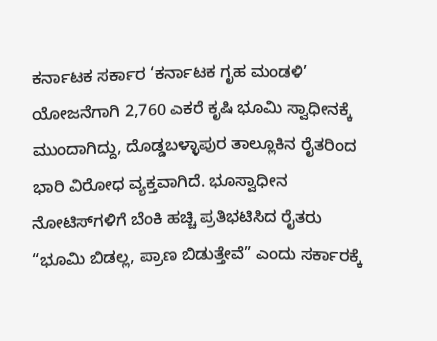ಕರ್ನಾಟಕ ಸರ್ಕಾರ ‘ಕರ್ನಾಟಕ ಗೃಹ ಮಂಡಳಿ’ ಯೋಜನೆಗಾಗಿ 2,760 ಎಕರೆ ಕೃಷಿ ಭೂಮಿ ಸ್ವಾಧೀನಕ್ಕೆ ಮುಂದಾಗಿದ್ದು, ದೊಡ್ಡಬಳ್ಳಾಪುರ ತಾಲ್ಲೂಕಿನ ರೈತರಿಂದ ಭಾರಿ ವಿರೋಧ ವ್ಯಕ್ತವಾಗಿದೆ. ಭೂಸ್ವಾಧೀನ ನೋಟಿಸ್‌ಗಳಿಗೆ ಬೆಂಕಿ ಹಚ್ಚಿ ಪ್ರತಿಭಟಿಸಿದ ರೈತರು “ಭೂಮಿ ಬಿಡಲ್ಲ, ಪ್ರಾಣ ಬಿಡುತ್ತೇವೆ” ಎಂದು ಸರ್ಕಾರಕ್ಕೆ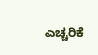ಎಚ್ಚರಿಕೆ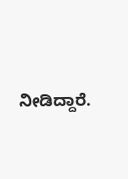ನೀಡಿದ್ದಾರೆ.